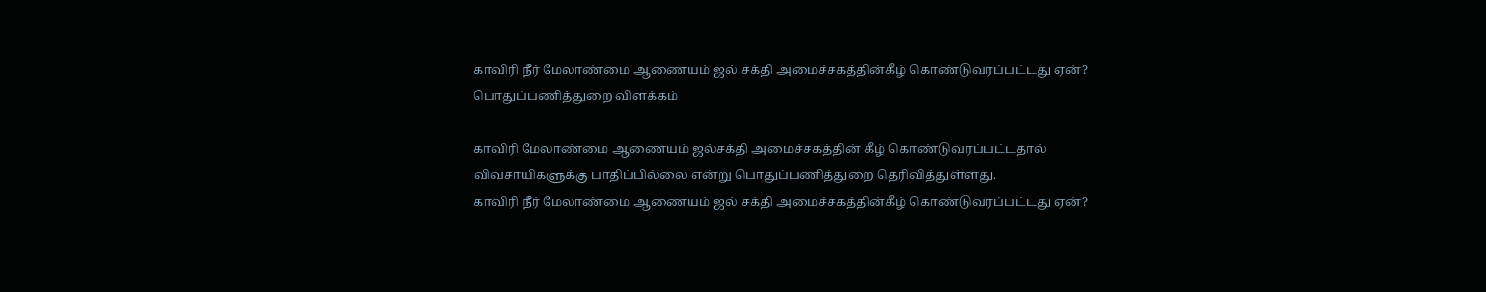காவிரி நீர் மேலாண்மை ஆணையம் ஜல் சக்தி அமைச்சகத்தின்கீழ் கொண்டுவரப்பட்டது ஏன்? பொதுப்பணித்துறை விளக்கம்

காவிரி மேலாண்மை ஆணையம் ஜல்சக்தி அமைச்சகத்தின் கீழ் கொண்டுவரப்பட்டதால் விவசாயிகளுக்கு பாதிப்பில்லை என்று பொதுப்பணித்துறை தெரிவித்துள்ளது.
காவிரி நீர் மேலாண்மை ஆணையம் ஜல் சக்தி அமைச்சகத்தின்கீழ் கொண்டுவரப்பட்டது ஏன்?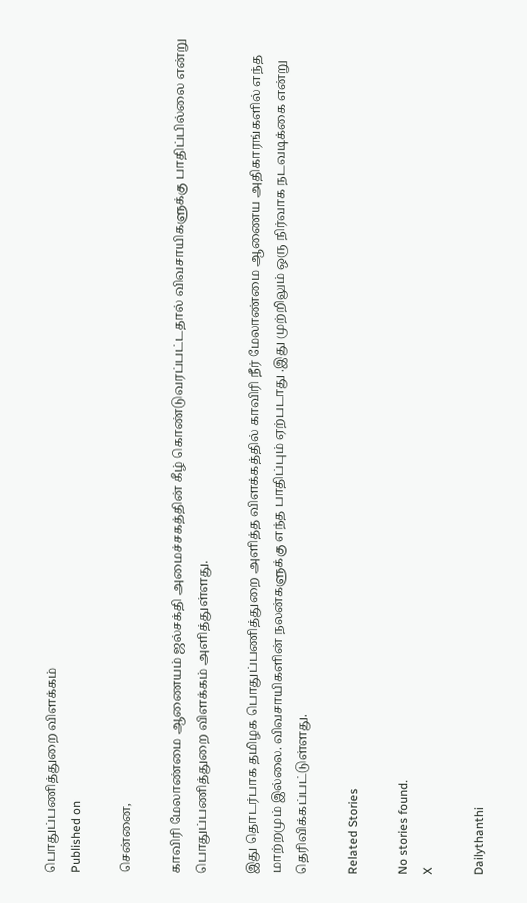பொதுப்பணித்துறை விளக்கம்
Published on

சென்னை,

காவிரி மேலாண்மை ஆணையம் ஜல்சக்தி அமைச்சகத்தின் கீழ் கொண்டுவரப்பட்டதால் விவசாயிகளுக்கு பாதிப்பில்லை என்று பொதுப்பணித்துறை விளக்கம் அளித்துள்ளது.

இது தொடர்பாக தமிழக பொதுப்பணித்துறை அளித்த விளக்கத்தில் காவிரி நீர் மேலாண்மை ஆணைய அதிகாரங்களில் எந்த மாற்றமும் இல்லை. விவசாயிகளின் நலன்களுக்கு எந்த பாதிப்பும் ஏற்படாது .இது முற்றிலும் ஒரு நிர்வாக நடவடிக்கை என்று தெரிவிக்கப்பட்டுள்ளது.

Related Stories

No stories found.
X

Dailythanthi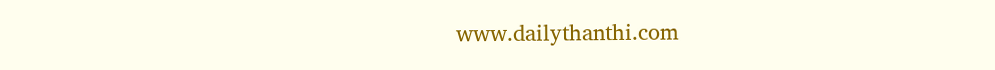www.dailythanthi.com